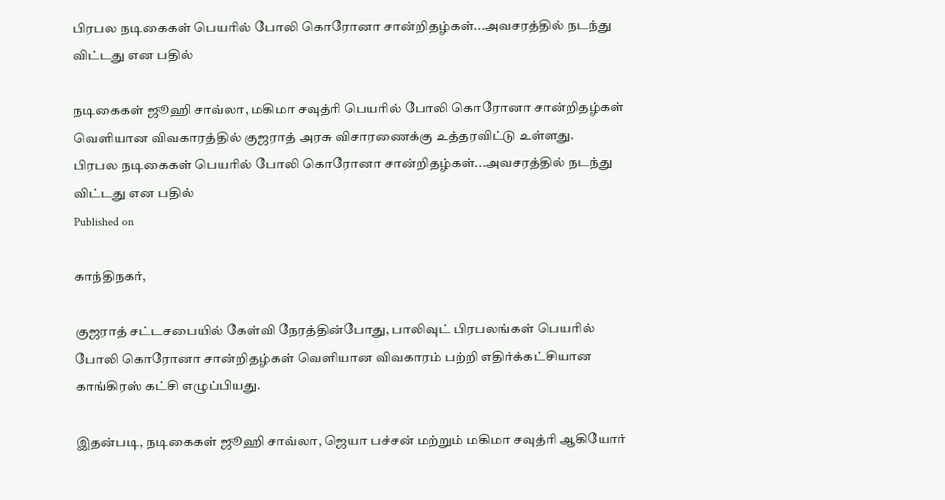பிரபல நடிகைகள் பெயரில் போலி கொரோனா சான்றிதழ்கள்...அவசரத்தில் நடந்து விட்டது என பதில்

நடிகைகள் ஜூஹி சாவ்லா, மகிமா சவுத்ரி பெயரில் போலி கொரோனா சான்றிதழ்கள் வெளியான விவகாரத்தில் குஜராத் அரசு விசாரணைக்கு உத்தரவிட்டு உள்ளது.
பிரபல நடிகைகள் பெயரில் போலி கொரோனா சான்றிதழ்கள்...அவசரத்தில் நடந்து விட்டது என பதில்
Published on

காந்திநகர்,

குஜராத் சட்டசபையில் கேள்வி நேரத்தின்போது, பாலிவுட் பிரபலங்கள் பெயரில் போலி கொரோனா சான்றிதழ்கள் வெளியான விவகாரம் பற்றி எதிர்க்கட்சியான காங்கிரஸ் கட்சி எழுப்பியது.

இதன்படி, நடிகைகள் ஜூஹி சாவ்லா, ஜெயா பச்சன் மற்றும் மகிமா சவுத்ரி ஆகியோர்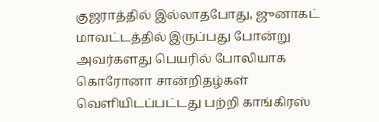குஜராத்தில் இல்லாதபோது, ஜுனாகட் மாவட்டத்தில் இருப்பது போன்று அவர்களது பெயரில் போலியாக கொரோனா சான்றிதழ்கள் வெளியிடப்பட்டது பற்றி காங்கிரஸ்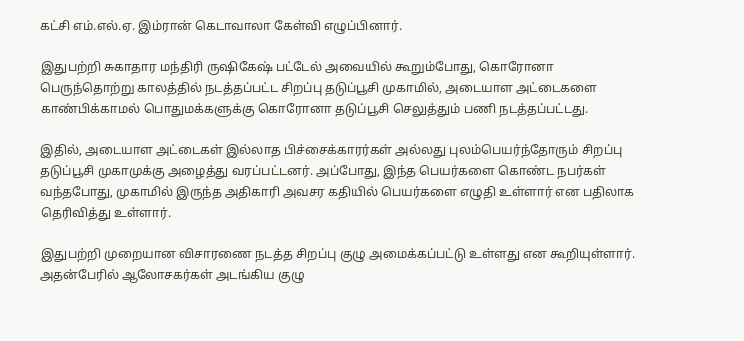கட்சி எம்.எல்.ஏ. இம்ரான் கெடாவாலா கேள்வி எழுப்பினார்.

இதுபற்றி சுகாதார மந்திரி ருஷிகேஷ் பட்டேல் அவையில் கூறும்போது, கொரோனா பெருந்தொற்று காலத்தில் நடத்தப்பட்ட சிறப்பு தடுப்பூசி முகாமில், அடையாள அட்டைகளை காண்பிக்காமல் பொதுமக்களுக்கு கொரோனா தடுப்பூசி செலுத்தும் பணி நடத்தப்பட்டது.

இதில், அடையாள அட்டைகள் இல்லாத பிச்சைக்காரர்கள் அல்லது புலம்பெயர்ந்தோரும் சிறப்பு தடுப்பூசி முகாமுக்கு அழைத்து வரப்பட்டனர். அப்போது, இந்த பெயர்களை கொண்ட நபர்கள் வந்தபோது, முகாமில் இருந்த அதிகாரி அவசர கதியில் பெயர்களை எழுதி உள்ளார் என பதிலாக தெரிவித்து உள்ளார்.

இதுபற்றி முறையான விசாரணை நடத்த சிறப்பு குழு அமைக்கப்பட்டு உள்ளது என கூறியுள்ளார். அதன்பேரில் ஆலோசகர்கள் அடங்கிய குழு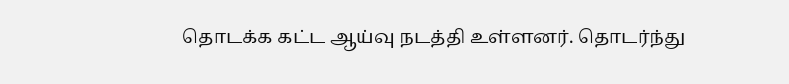தொடக்க கட்ட ஆய்வு நடத்தி உள்ளனர். தொடர்ந்து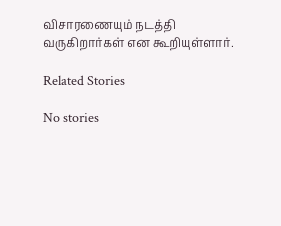விசாரணையும் நடத்தி வருகிறார்கள் என கூறியுள்ளார்.

Related Stories

No stories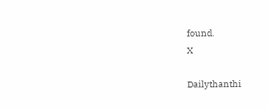found.
X

Dailythanthi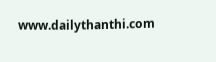www.dailythanthi.com